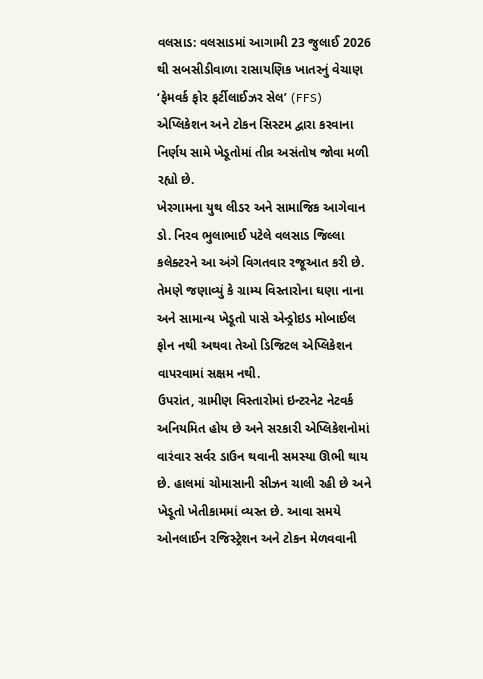વલસાડ: વલસાડમાં આગામી 23 જુલાઈ 2026 થી સબસીડીવાળા રાસાયણિક ખાતરનું વેચાણ ‘ફેમવર્ક ફોર ફર્ટીલાઈઝર સેલ’ (FFS) એપ્લિકેશન અને ટોકન સિસ્ટમ દ્વારા કરવાના નિર્ણય સામે ખેડૂતોમાં તીવ્ર અસંતોષ જોવા મળી રહ્યો છે.
ખેરગામના યુથ લીડર અને સામાજિક આગેવાન ડો. નિરવ ભુલાભાઈ પટેલે વલસાડ જિલ્લા કલેક્ટરને આ અંગે વિગતવાર રજૂઆત કરી છે. તેમણે જણાવ્યું કે ગ્રામ્ય વિસ્તારોના ઘણા નાના અને સામાન્ય ખેડૂતો પાસે એન્ડ્રોઇડ મોબાઈલ ફોન નથી અથવા તેઓ ડિજિટલ એપ્લિકેશન વાપરવામાં સક્ષમ નથી.
ઉપરાંત, ગ્રામીણ વિસ્તારોમાં ઇન્ટરનેટ નેટવર્ક અનિયમિત હોય છે અને સરકારી એપ્લિકેશનોમાં વારંવાર સર્વર ડાઉન થવાની સમસ્યા ઊભી થાય છે. હાલમાં ચોમાસાની સીઝન ચાલી રહી છે અને ખેડૂતો ખેતીકામમાં વ્યસ્ત છે. આવા સમયે ઓનલાઈન રજિસ્ટ્રેશન અને ટોકન મેળવવાની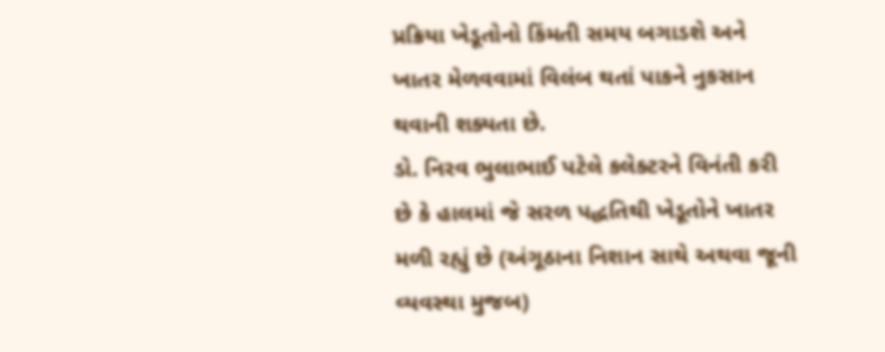પ્રક્રિયા ખેડૂતોનો કિંમતી સમય બગાડશે અને ખાતર મેળવવામાં વિલંબ થતાં પાકને નુકસાન થવાની શક્યતા છે.
ડો. નિરવ ભુલાભાઈ પટેલે કલેક્ટરને વિનંતી કરી છે કે હાલમાં જે સરળ પદ્ધતિથી ખેડૂતોને ખાતર મળી રહ્યું છે (અંગૂઠાના નિશાન સાથે અથવા જૂની વ્યવસ્થા મુજબ)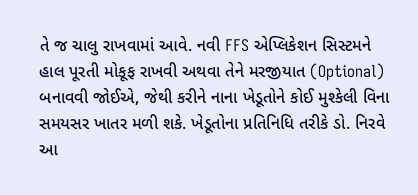તે જ ચાલુ રાખવામાં આવે. નવી FFS એપ્લિકેશન સિસ્ટમને હાલ પૂરતી મોકૂફ રાખવી અથવા તેને મરજીયાત (Optional) બનાવવી જોઈએ, જેથી કરીને નાના ખેડૂતોને કોઈ મુશ્કેલી વિના સમયસર ખાતર મળી શકે. ખેડૂતોના પ્રતિનિધિ તરીકે ડો. નિરવે આ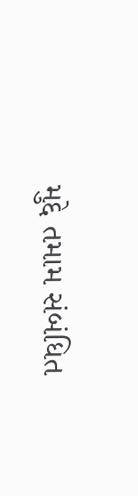મુદ્દે તમામ સંબંધિત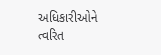અધિકારીઓને ત્વરિત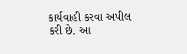કાર્યવાહી કરવા અપીલ કરી છે. આ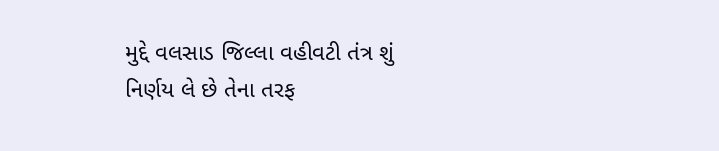મુદ્દે વલસાડ જિલ્લા વહીવટી તંત્ર શું નિર્ણય લે છે તેના તરફ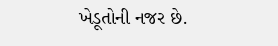ખેડૂતોની નજર છે.